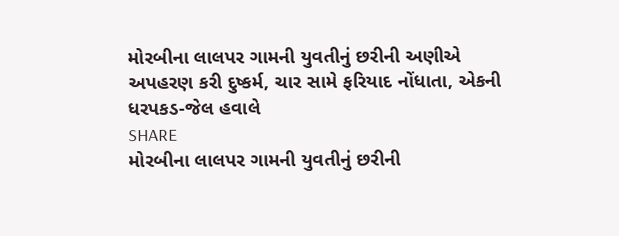મોરબીના લાલપર ગામની યુવતીનું છરીની અણીએ અપહરણ કરી દુષ્કર્મ, ચાર સામે ફરિયાદ નોંધાતા, એકની ધરપકડ-જેલ હવાલે
SHARE
મોરબીના લાલપર ગામની યુવતીનું છરીની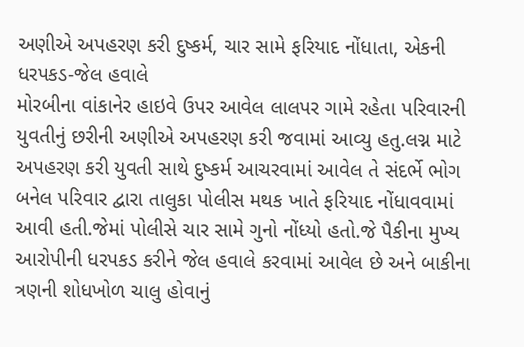અણીએ અપહરણ કરી દુષ્કર્મ, ચાર સામે ફરિયાદ નોંધાતા, એકની ધરપકડ-જેલ હવાલે
મોરબીના વાંકાનેર હાઇવે ઉપર આવેલ લાલપર ગામે રહેતા પરિવારની યુવતીનું છરીની અણીએ અપહરણ કરી જવામાં આવ્યુ હતુ.લગ્ન માટે અપહરણ કરી યુવતી સાથે દુષ્કર્મ આચરવામાં આવેલ તે સંદર્ભે ભોગ બનેલ પરિવાર દ્વારા તાલુકા પોલીસ મથક ખાતે ફરિયાદ નોંધાવવામાં આવી હતી.જેમાં પોલીસે ચાર સામે ગુનો નોંધ્યો હતો.જે પૈકીના મુખ્ય આરોપીની ધરપકડ કરીને જેલ હવાલે કરવામાં આવેલ છે અને બાકીના ત્રણની શોધખોળ ચાલુ હોવાનું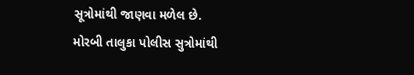સૂત્રોમાંથી જાણવા મળેલ છે.
મોરબી તાલુકા પોલીસ સુત્રોમાંથી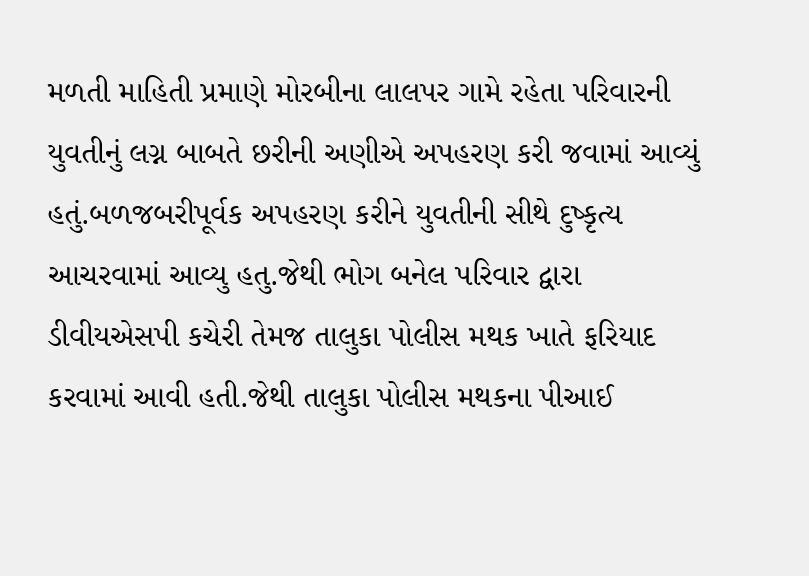મળતી માહિતી પ્રમાણે મોરબીના લાલપર ગામે રહેતા પરિવારની યુવતીનું લગ્ન બાબતે છરીની અણીએ અપહરણ કરી જવામાં આવ્યું હતું.બળજબરીપૂર્વક અપહરણ કરીને યુવતીની સીથે દુષ્કૃત્ય આચરવામાં આવ્યુ હતુ.જેથી ભોગ બનેલ પરિવાર દ્વારા ડીવીયએસપી કચેરી તેમજ તાલુકા પોલીસ મથક ખાતે ફરિયાદ કરવામાં આવી હતી.જેથી તાલુકા પોલીસ મથકના પીઆઈ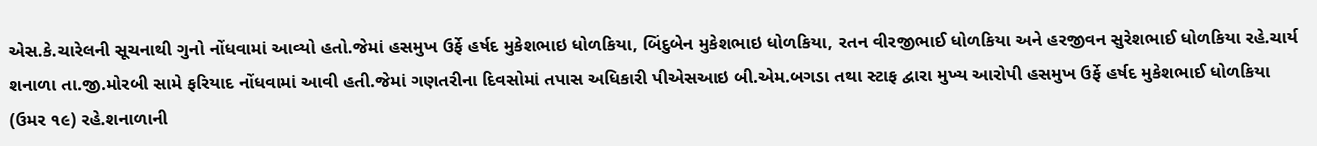એસ.કે.ચારેલની સૂચનાથી ગુનો નોંધવામાં આવ્યો હતો.જેમાં હસમુખ ઉર્ફે હર્ષદ મુકેશભાઇ ધોળકિયા, બિંદુબેન મુકેશભાઇ ધોળકિયા, રતન વીરજીભાઈ ધોળકિયા અને હરજીવન સુરેશભાઈ ધોળકિયા રહે.ચાર્ય શનાળા તા.જી.મોરબી સામે ફરિયાદ નોંધવામાં આવી હતી.જેમાં ગણતરીના દિવસોમાં તપાસ અધિકારી પીએસઆઇ બી.એમ.બગડા તથા સ્ટાફ દ્વારા મુખ્ય આરોપી હસમુખ ઉર્ફે હર્ષદ મુકેશભાઈ ધોળકિયા (ઉમર ૧૯) રહે.શનાળાની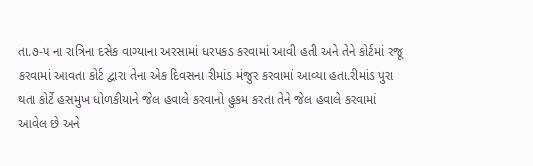તા.૭-૫ ના રાત્રિના દસેક વાગ્યાના અરસામાં ધરપકડ કરવામાં આવી હતી અને તેને કોર્ટમાં રજૂ કરવામાં આવતા કોર્ટ દ્વારા તેના એક દિવસના રીમાંડ મંજુર કરવામાં આવ્યા હતા.રીમાંડ પુરા થતા કોર્ટે હસમુખ ધોળકીયાને જેલ હવાલે કરવાનો હુકમ કરતા તેને જેલ હવાલે કરવામાં આવેલ છે અને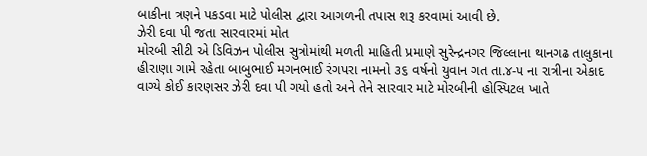બાકીના ત્રણને પકડવા માટે પોલીસ દ્વારા આગળની તપાસ શરૂ કરવામાં આવી છે.
ઝેરી દવા પી જતા સારવારમાં મોત
મોરબી સીટી એ ડિવિઝન પોલીસ સુત્રોમાંથી મળતી માહિતી પ્રમાણે સુરેન્દ્રનગર જિલ્લાના થાનગઢ તાલુકાના હીરાણા ગામે રહેતા બાબુભાઈ મગનભાઈ રંગપરા નામનો ૩૬ વર્ષનો યુવાન ગત તા.૪-૫ ના રાત્રીના એકાદ વાગ્યે કોઈ કારણસર ઝેરી દવા પી ગયો હતો અને તેને સારવાર માટે મોરબીની હોસ્પિટલ ખાતે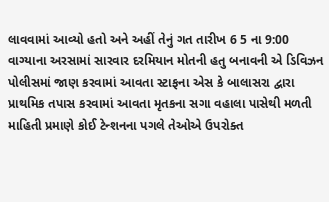લાવવામાં આવ્યો હતો અને અહીં તેનું ગત તારીખ 6 5 ના 9:00 વાગ્યાના અરસામાં સારવાર દરમિયાન મોતની હતુ બનાવની એ ડિવિઝન પોલીસમાં જાણ કરવામાં આવતા સ્ટાફના એસ કે બાલાસરા દ્વારા પ્રાથમિક તપાસ કરવામાં આવતા મૃતકના સગા વહાલા પાસેથી મળતી માહિતી પ્રમાણે કોઈ ટેન્શનના પગલે તેઓએ ઉપરોક્ત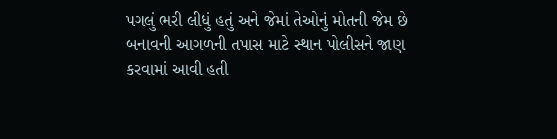પગલું ભરી લીધું હતું અને જેમાં તેઓનું મોતની જેમ છે બનાવની આગળની તપાસ માટે સ્થાન પોલીસને જાણ કરવામાં આવી હતી